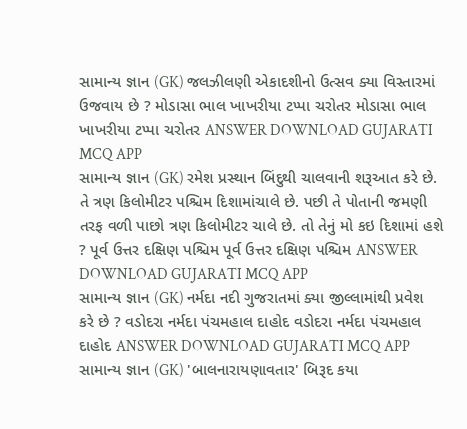સામાન્ય જ્ઞાન (GK) જલઝીલણી એકાદશીનો ઉત્સવ ક્યા વિસ્તારમાં ઉજવાય છે ? મોડાસા ભાલ ખાખરીયા ટપ્પા ચરોતર મોડાસા ભાલ ખાખરીયા ટપ્પા ચરોતર ANSWER DOWNLOAD GUJARATI MCQ APP
સામાન્ય જ્ઞાન (GK) રમેશ પ્રસ્થાન બિંદુથી ચાલવાની શરૂઆત કરે છે. તે ત્રણ કિલોમીટર પશ્ચિમ દિશામાંચાલે છે. પછી તે પોતાની જમણી તરફ વળી પાછો ત્રણ કિલોમીટર ચાલે છે. તો તેનું મો કઇ દિશામાં હશે ? પૂર્વ ઉત્તર દક્ષિણ પશ્ચિમ પૂર્વ ઉત્તર દક્ષિણ પશ્ચિમ ANSWER DOWNLOAD GUJARATI MCQ APP
સામાન્ય જ્ઞાન (GK) નર્મદા નદી ગુજરાતમાં ક્યા જીલ્લામાંથી પ્રવેશ કરે છે ? વડોદરા નર્મદા પંચમહાલ દાહોદ વડોદરા નર્મદા પંચમહાલ દાહોદ ANSWER DOWNLOAD GUJARATI MCQ APP
સામાન્ય જ્ઞાન (GK) 'બાલનારાયણાવતાર' બિરૂદ કયા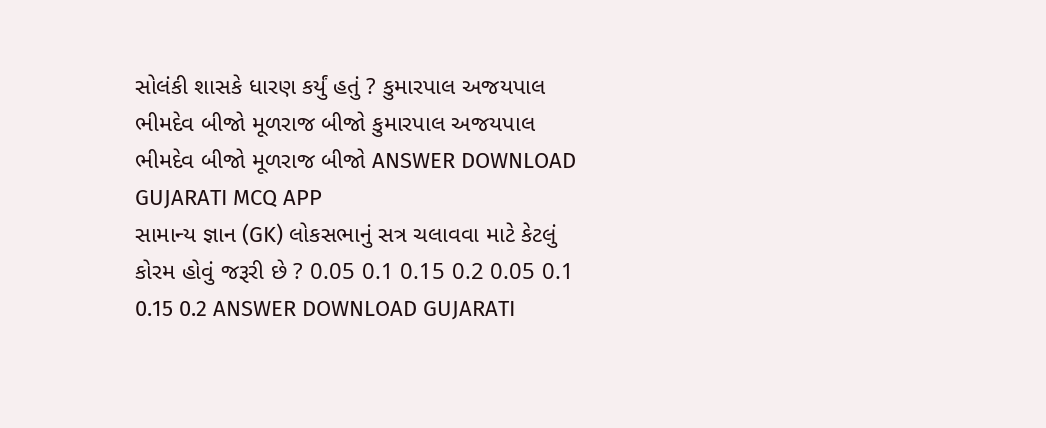સોલંકી શાસકે ધારણ કર્યું હતું ? કુમારપાલ અજયપાલ ભીમદેવ બીજો મૂળરાજ બીજો કુમારપાલ અજયપાલ ભીમદેવ બીજો મૂળરાજ બીજો ANSWER DOWNLOAD GUJARATI MCQ APP
સામાન્ય જ્ઞાન (GK) લોકસભાનું સત્ર ચલાવવા માટે કેટલું કોરમ હોવું જરૂરી છે ? 0.05 0.1 0.15 0.2 0.05 0.1 0.15 0.2 ANSWER DOWNLOAD GUJARATI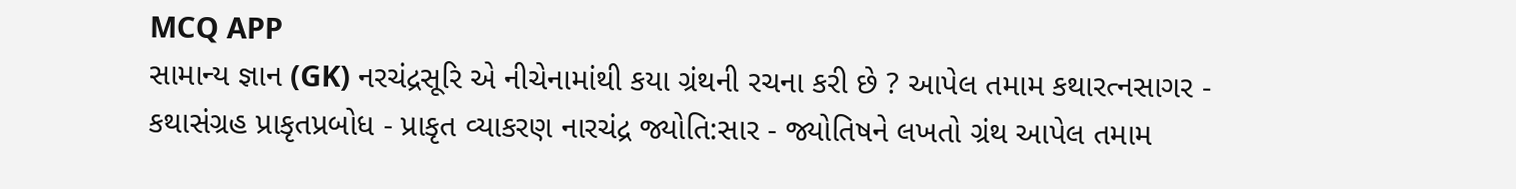MCQ APP
સામાન્ય જ્ઞાન (GK) નરચંદ્રસૂરિ એ નીચેનામાંથી કયા ગ્રંથની રચના કરી છે ? આપેલ તમામ કથારત્નસાગર - કથાસંગ્રહ પ્રાકૃતપ્રબોધ - પ્રાકૃત વ્યાકરણ નારચંદ્ર જ્યોતિ:સાર - જ્યોતિષને લખતો ગ્રંથ આપેલ તમામ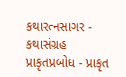કથારત્નસાગર - કથાસંગ્રહ પ્રાકૃતપ્રબોધ - પ્રાકૃત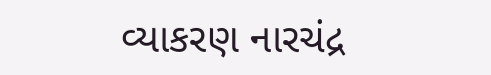વ્યાકરણ નારચંદ્ર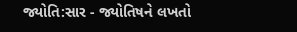જ્યોતિ:સાર - જ્યોતિષને લખતો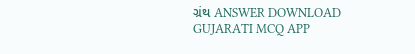ગ્રંથ ANSWER DOWNLOAD GUJARATI MCQ APP